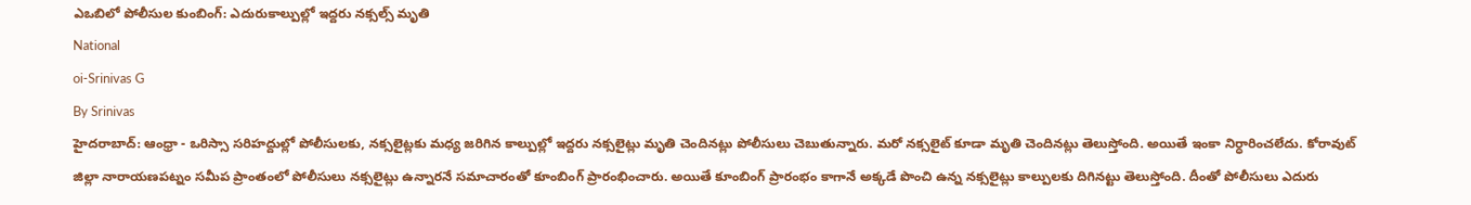ఎఒబిలో పోలీసుల కుంబింగ్: ఎదురుకాల్పుల్లో ఇద్దరు నక్సల్స్ మృతి
National
oi-Srinivas G
By Srinivas
హైదరాబాద్: ఆంధ్రా - ఒరిస్సా సరిహద్దుల్లో పోలీసులకు, నక్సలైట్లకు మధ్య జరిగిన కాల్పుల్లో ఇద్దరు నక్సలైట్లు మృతి చెందినట్లు పోలీసులు చెబుతున్నారు. మరో నక్సలైట్ కూడా మృతి చెందినట్లు తెలుస్తోంది. అయితే ఇంకా నిర్ధారించలేదు. కోరావుట్ జిల్లా నారాయణపట్నం సమీప ప్రాంతంలో పోలీసులు నక్సలైట్లు ఉన్నారనే సమాచారంతో కూంబింగ్ ప్రారంభించారు. అయితే కూంబింగ్ ప్రారంభం కాగానే అక్కడే పొంచి ఉన్న నక్సలైట్లు కాల్పులకు దిగినట్టు తెలుస్తోంది. దీంతో పోలీసులు ఎదురు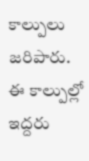కాల్పులు జరిపారు. ఈ కాల్పుల్లో ఇద్దరు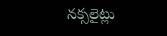నక్సలైట్లు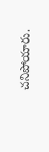చనిపోయారు.